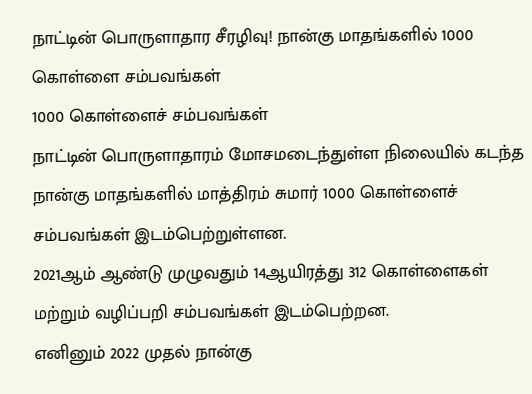நாட்டின் பொருளாதார சீரழிவு! நான்கு மாதங்களில் 1000 கொள்ளை சம்பவங்கள்
1000 கொள்ளைச் சம்பவங்கள்
நாட்டின் பொருளாதாரம் மோசமடைந்துள்ள நிலையில் கடந்த நான்கு மாதங்களில் மாத்திரம் சுமார் 1000 கொள்ளைச் சம்பவங்கள் இடம்பெற்றுள்ளன.
2021ஆம் ஆண்டு முழுவதும் 14ஆயிரத்து 312 கொள்ளைகள் மற்றும் வழிப்பறி சம்பவங்கள் இடம்பெற்றன.
எனினும் 2022 முதல் நான்கு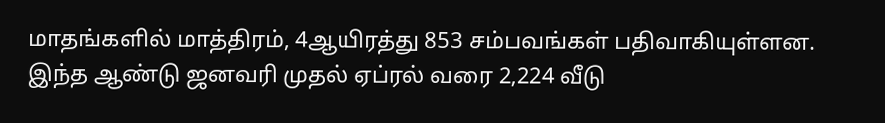மாதங்களில் மாத்திரம், 4ஆயிரத்து 853 சம்பவங்கள் பதிவாகியுள்ளன.
இந்த ஆண்டு ஜனவரி முதல் ஏப்ரல் வரை 2,224 வீடு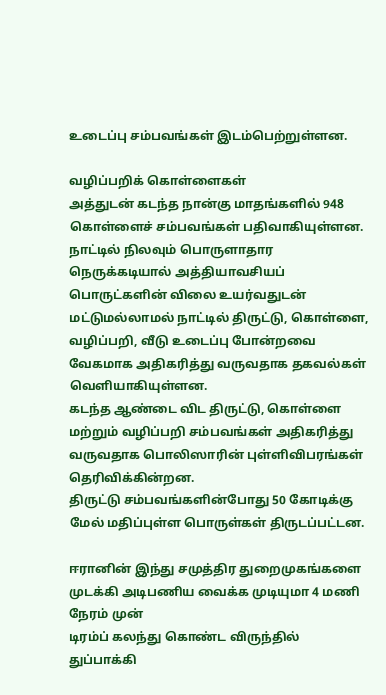உடைப்பு சம்பவங்கள் இடம்பெற்றுள்ளன.

வழிப்பறிக் கொள்ளைகள்
அத்துடன் கடந்த நான்கு மாதங்களில் 948 கொள்ளைச் சம்பவங்கள் பதிவாகியுள்ளன.
நாட்டில் நிலவும் பொருளாதார நெருக்கடியால் அத்தியாவசியப் பொருட்களின் விலை உயர்வதுடன் மட்டுமல்லாமல் நாட்டில் திருட்டு, கொள்ளை, வழிப்பறி, வீடு உடைப்பு போன்றவை வேகமாக அதிகரித்து வருவதாக தகவல்கள் வெளியாகியுள்ளன.
கடந்த ஆண்டை விட திருட்டு, கொள்ளை மற்றும் வழிப்பறி சம்பவங்கள் அதிகரித்து வருவதாக பொலிஸாரின் புள்ளிவிபரங்கள் தெரிவிக்கின்றன.
திருட்டு சம்பவங்களின்போது 50 கோடிக்கு மேல் மதிப்புள்ள பொருள்கள் திருடப்பட்டன.

ஈரானின் இந்து சமுத்திர துறைமுகங்களை முடக்கி அடிபணிய வைக்க முடியுமா 4 மணி நேரம் முன்
டிரம்ப் கலந்து கொண்ட விருந்தில் துப்பாக்கி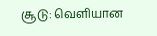சூடு: வெளியான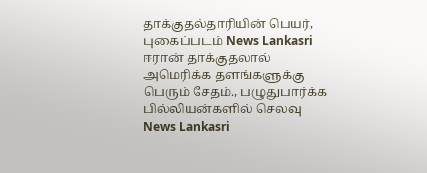தாக்குதல்தாரியின் பெயர், புகைப்படம் News Lankasri
ஈரான் தாக்குதலால் அமெரிக்க தளங்களுக்கு பெரும் சேதம்., பழுதுபார்க்க பில்லியன்களில் செலவு News Lankasri